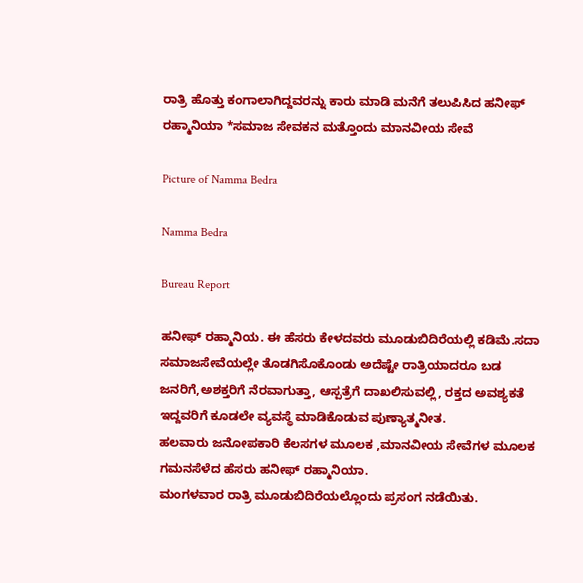ರಾತ್ರಿ ಹೊತ್ತು ಕಂಗಾಲಾಗಿದ್ದವರನ್ನು ಕಾರು ಮಾಡಿ ಮನೆಗೆ ತಲುಪಿಸಿದ ಹನೀಫ್ ರಹ್ಮಾನಿಯಾ *ಸಮಾಜ ಸೇವಕನ ಮತ್ತೊಂದು ಮಾನವೀಯ ಸೇವೆ

Picture of Namma Bedra

Namma Bedra

Bureau Report

ಹನೀಫ್ ರಹ್ಮಾನಿಯ. ಈ ಹೆಸರು ಕೇಳದವರು ಮೂಡುಬಿದಿರೆಯಲ್ಲಿ ಕಡಿಮೆ.ಸದಾ ಸಮಾಜಸೇವೆಯಲ್ಲೇ ತೊಡಗಿಸೊಕೊಂಡು ಅದೆಷ್ಟೇ ರಾತ್ರಿಯಾದರೂ ಬಡ ಜನರಿಗೆ,ಅಶಕ್ತರಿಗೆ ನೆರವಾಗುತ್ತಾ, ಆಸ್ಪತ್ರೆಗೆ ದಾಖಲಿಸುವಲ್ಲಿ, ರಕ್ತದ ಅವಶ್ಯಕತೆ ಇದ್ದವರಿಗೆ ಕೂಡಲೇ ವ್ಯವಸ್ಥೆ ಮಾಡಿಕೊಡುವ ಪುಣ್ಯಾತ್ಮನೀತ.
ಹಲವಾರು ಜನೋಪಕಾರಿ ಕೆಲಸಗಳ ಮೂಲಕ ,ಮಾನವೀಯ ಸೇವೆಗಳ ಮೂಲಕ ಗಮನಸೆಳೆದ ಹೆಸರು ಹನೀಫ್ ರಹ್ಮಾನಿಯಾ.
ಮಂಗಳವಾರ ರಾತ್ರಿ ಮೂಡುಬಿದಿರೆಯಲ್ಲೊಂದು ಪ್ರಸಂಗ ನಡೆಯಿತು.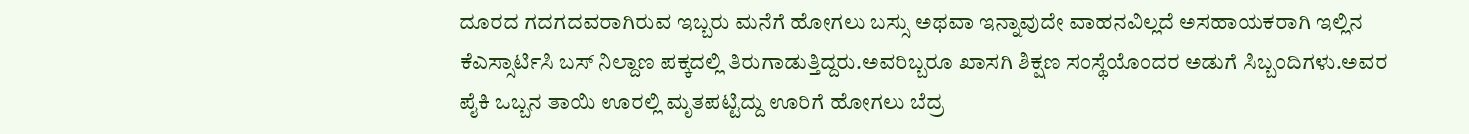ದೂರದ ಗದಗದವರಾಗಿರುವ ಇಬ್ಬರು ಮನೆಗೆ ಹೋಗಲು ಬಸ್ಸು ಅಥವಾ ಇನ್ನಾವುದೇ ವಾಹನವಿಲ್ಲದೆ ಅಸಹಾಯಕರಾಗಿ ಇಲ್ಲಿನ ಕೆಎಸ್ಸಾರ್ಟಿಸಿ ಬಸ್ ನಿಲ್ದಾಣ ಪಕ್ಕದಲ್ಲಿ ತಿರುಗಾಡುತ್ತಿದ್ದರು.ಅವರಿಬ್ಬರೂ ಖಾಸಗಿ ಶಿಕ್ಷಣ ಸಂಸ್ಥೆಯೊಂದರ ಅಡುಗೆ ಸಿಬ್ಬಂದಿಗಳು.ಅವರ ಪೈಕಿ ಒಬ್ಬನ ತಾಯಿ ಊರಲ್ಲಿ ಮೃತಪಟ್ಟಿದ್ದು ಊರಿಗೆ ಹೋಗಲು ಬೆದ್ರ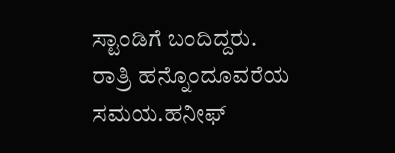ಸ್ಟಾಂಡಿಗೆ ಬಂದಿದ್ದರು.
ರಾತ್ರಿ ಹನ್ನೊಂದೂವರೆಯ ಸಮಯ.ಹನೀಫ್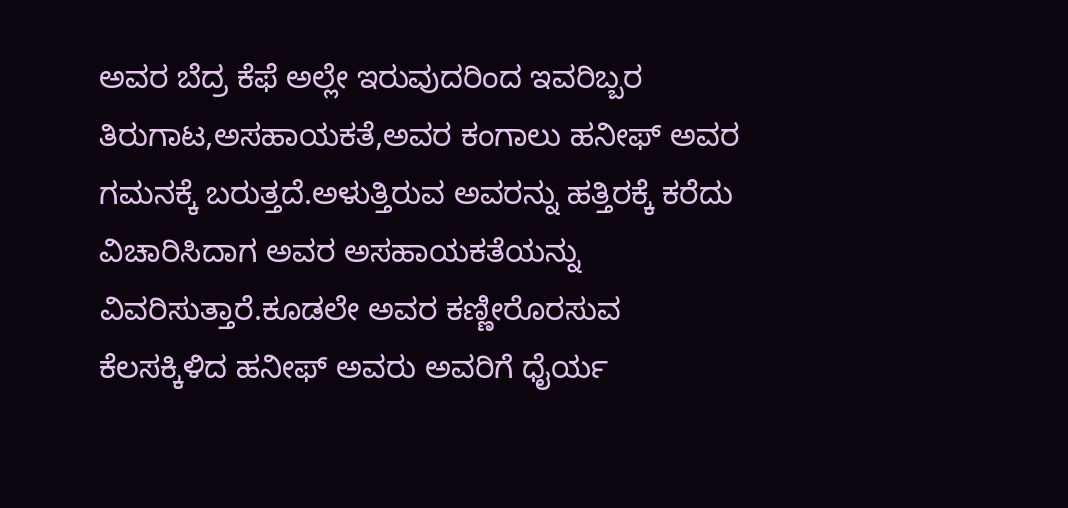ಅವರ ಬೆದ್ರ ಕೆಫೆ ಅಲ್ಲೇ ಇರುವುದರಿಂದ ಇವರಿಬ್ಬರ ತಿರುಗಾಟ,ಅಸಹಾಯಕತೆ,ಅವರ ಕಂಗಾಲು ಹನೀಫ್ ಅವರ ಗಮನಕ್ಕೆ ಬರುತ್ತದೆ.ಅಳುತ್ತಿರುವ ಅವರನ್ನು ಹತ್ತಿರಕ್ಕೆ ಕರೆದು ವಿಚಾರಿಸಿದಾಗ ಅವರ ಅಸಹಾಯಕತೆಯನ್ನು ವಿವರಿಸುತ್ತಾರೆ.ಕೂಡಲೇ ಅವರ ಕಣ್ಣೀರೊರಸುವ ಕೆಲಸಕ್ಕಿಳಿದ ಹನೀಫ್ ಅವರು ಅವರಿಗೆ ಧೈರ್ಯ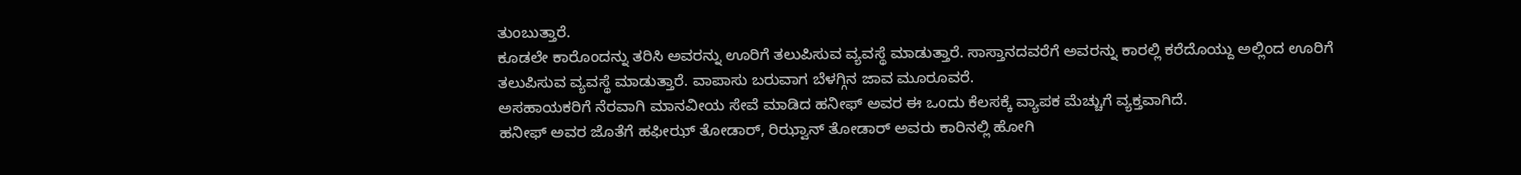ತುಂಬುತ್ತಾರೆ.
ಕೂಡಲೇ ಕಾರೊಂದನ್ನು ತರಿಸಿ ಅವರನ್ನು ಊರಿಗೆ ತಲುಪಿಸುವ ವ್ಯವಸ್ಥೆ ಮಾಡುತ್ತಾರೆ. ಸಾಸ್ತಾನದವರೆಗೆ ಅವರನ್ನು ಕಾರಲ್ಲಿ ಕರೆದೊಯ್ದು ಅಲ್ಲಿಂದ ಊರಿಗೆ ತಲುಪಿಸುವ ವ್ಯವಸ್ಥೆ ಮಾಡುತ್ತಾರೆ. ವಾಪಾಸು ಬರುವಾಗ ಬೆಳಗ್ಗಿನ ಜಾವ ಮೂರೂವರೆ.
ಅಸಹಾಯಕರಿಗೆ ನೆರವಾಗಿ ಮಾನವೀಯ ಸೇವೆ ಮಾಡಿದ ಹನೀಫ್ ಅವರ ಈ ಒಂದು ಕೆಲಸಕ್ಕೆ ವ್ಯಾಪಕ ಮೆಚ್ಚುಗೆ ವ್ಯಕ್ತವಾಗಿದೆ.
ಹನೀಫ್ ಅವರ ಜೊತೆಗೆ ಹಫೀಝ್ ತೋಡಾರ್, ರಿಝ್ವಾನ್ ತೋಡಾರ್ ಅವರು ಕಾರಿನಲ್ಲಿ ಹೋಗಿ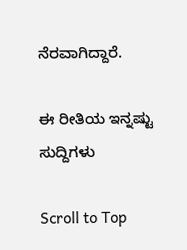ನೆರವಾಗಿದ್ದಾರೆ.

ಈ ರೀತಿಯ ಇನ್ನಷ್ಟು ಸುದ್ದಿಗಳು

Scroll to Top